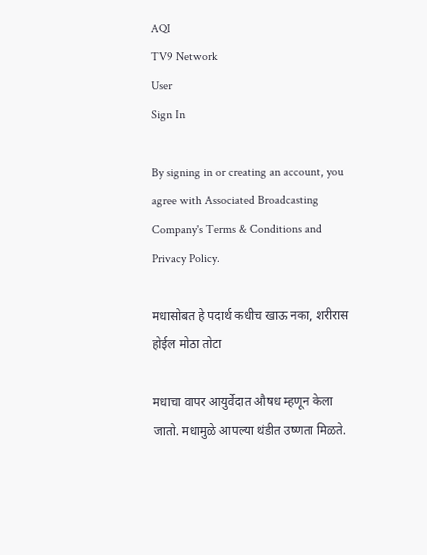AQI
TV9 Network
User
Sign In

By signing in or creating an account, you agree with Associated Broadcasting Company's Terms & Conditions and Privacy Policy.

मधासोबत हे पदार्थ कधीच खाऊ नका, शरीरास होईल मोठा तोटा

मधाचा वापर आयुर्वेदात औषध म्हणून केला जातो. मधामुळे आपल्या थंडीत उष्णता मिळते.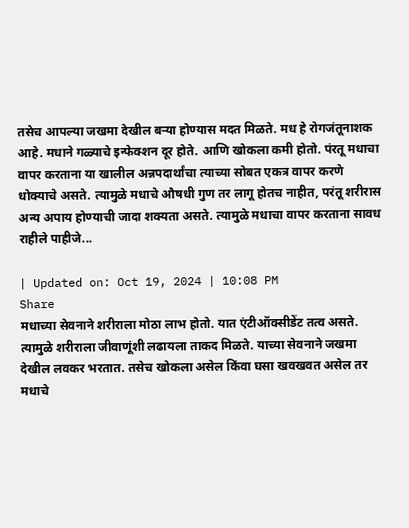तसेच आपल्या जखमा देखील बऱ्या होण्यास मदत मिळते. मध हे रोगजंतूनाशक आहे. मधाने गळ्याचे इन्फेक्शन दूर होते. आणि खोकला कमी होतो. पंरतू मधाचा वापर करताना या खालील अन्नपदार्थांचा त्याच्या सोबत एकत्र वापर करणे धोक्याचे असते. त्यामुळे मधाचे औषधी गुण तर लागू होतच नाहीत, परंतू शरीरास अन्य अपाय होण्याची जादा शक्यता असते. त्यामुळे मधाचा वापर करताना सावध राहीले पाहीजे...

| Updated on: Oct 19, 2024 | 10:08 PM
Share
मधाच्या सेवनाने शरीराला मोठा लाभ होतो. यात एंटीऑक्सीडेंट तत्व असते. त्यामुळे शरीराला जीवाणूंशी लढायला ताकद मिळते. याच्या सेवनाने जखमा देखील लवकर भरतात. तसेच खोकला असेल किंवा घसा खवखवत असेल तर मधाचे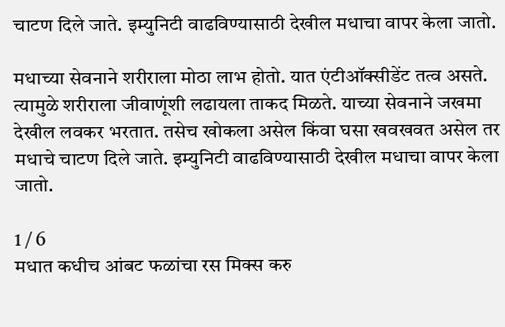चाटण दिले जाते. इम्युनिटी वाढविण्यासाठी देखील मधाचा वापर केला जातो.

मधाच्या सेवनाने शरीराला मोठा लाभ होतो. यात एंटीऑक्सीडेंट तत्व असते. त्यामुळे शरीराला जीवाणूंशी लढायला ताकद मिळते. याच्या सेवनाने जखमा देखील लवकर भरतात. तसेच खोकला असेल किंवा घसा खवखवत असेल तर मधाचे चाटण दिले जाते. इम्युनिटी वाढविण्यासाठी देखील मधाचा वापर केला जातो.

1 / 6
मधात कधीच आंबट फळांचा रस मिक्स करु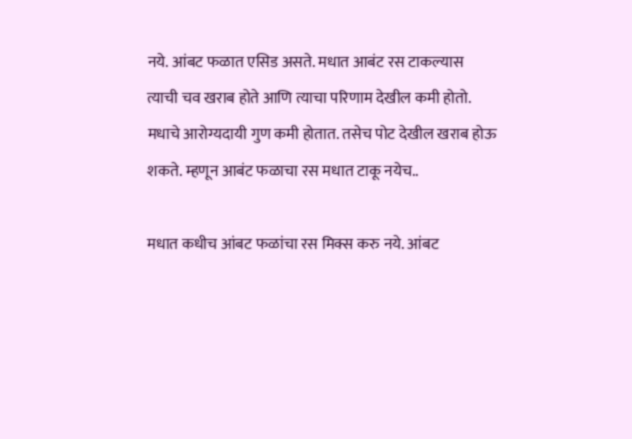नये. आंबट फळात एसिड असते. मधात आबंट रस टाकल्यास त्याची चव खराब होते आणि त्याचा परिणाम देखील कमी होतो. मधाचे आरोग्यदायी गुण कमी होतात. तसेच पोट देखील खराब होऊ शकते. म्हणून आबंट फळाचा रस मधात टाकू नयेच..

मधात कधीच आंबट फळांचा रस मिक्स करु नये. आंबट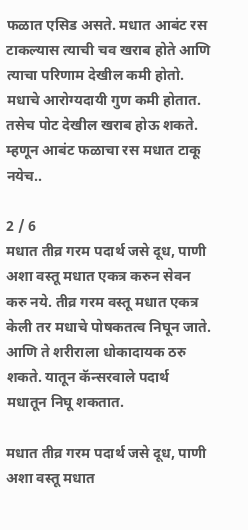फळात एसिड असते. मधात आबंट रस टाकल्यास त्याची चव खराब होते आणि त्याचा परिणाम देखील कमी होतो. मधाचे आरोग्यदायी गुण कमी होतात. तसेच पोट देखील खराब होऊ शकते. म्हणून आबंट फळाचा रस मधात टाकू नयेच..

2 / 6
मधात तीव्र गरम पदार्थ जसे दूध, पाणी अशा वस्तू मधात एकत्र करुन सेवन करु नये. तीव्र गरम वस्तू मधात एकत्र केली तर मधाचे पोषकतत्व निघून जाते. आणि ते शरीराला धोकादायक ठरु शकते. यातून कॅन्सरवाले पदार्थ मधातून निघू शकतात.

मधात तीव्र गरम पदार्थ जसे दूध, पाणी अशा वस्तू मधात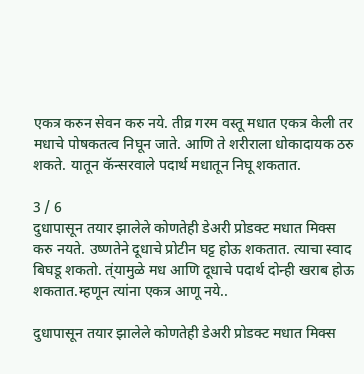एकत्र करुन सेवन करु नये. तीव्र गरम वस्तू मधात एकत्र केली तर मधाचे पोषकतत्व निघून जाते. आणि ते शरीराला धोकादायक ठरु शकते. यातून कॅन्सरवाले पदार्थ मधातून निघू शकतात.

3 / 6
दुधापासून तयार झालेले कोणतेही डेअरी प्रोडक्ट मधात मिक्स करु नयते. उष्णतेने दूधाचे प्रोटीन घट्ट होऊ शकतात. त्याचा स्वाद बिघडू शकतो. त्ंयामुळे मध आणि दूधाचे पदार्थ दोन्ही खराब होऊ शकतात.म्हणून त्यांना एकत्र आणू नये..

दुधापासून तयार झालेले कोणतेही डेअरी प्रोडक्ट मधात मिक्स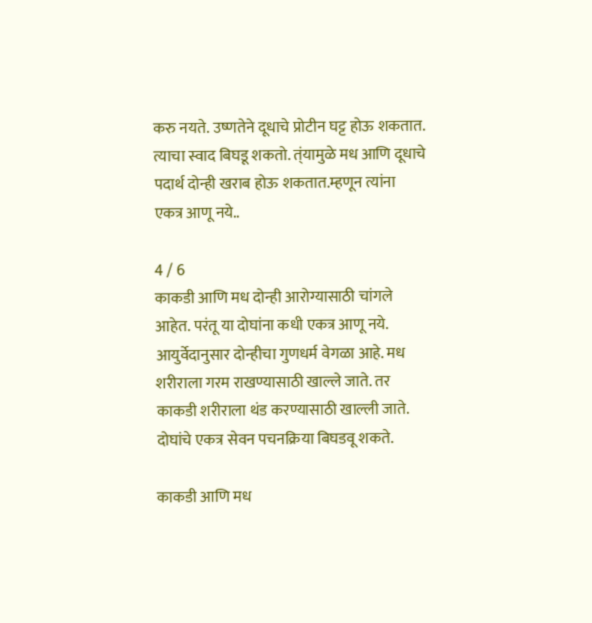करु नयते. उष्णतेने दूधाचे प्रोटीन घट्ट होऊ शकतात. त्याचा स्वाद बिघडू शकतो. त्ंयामुळे मध आणि दूधाचे पदार्थ दोन्ही खराब होऊ शकतात.म्हणून त्यांना एकत्र आणू नये..

4 / 6
काकडी आणि मध दोन्ही आरोग्यासाठी चांगले आहेत. परंतू या दोघांना कधी एकत्र आणू नये. आयुर्वेदानुसार दोन्हीचा गुणधर्म वेगळा आहे. मध शरीराला गरम राखण्यासाठी खाल्ले जाते. तर काकडी शरीराला थंड करण्यासाठी खाल्ली जाते. दोघांचे एकत्र सेवन पचनक्रिया बिघडवू शकते.

काकडी आणि मध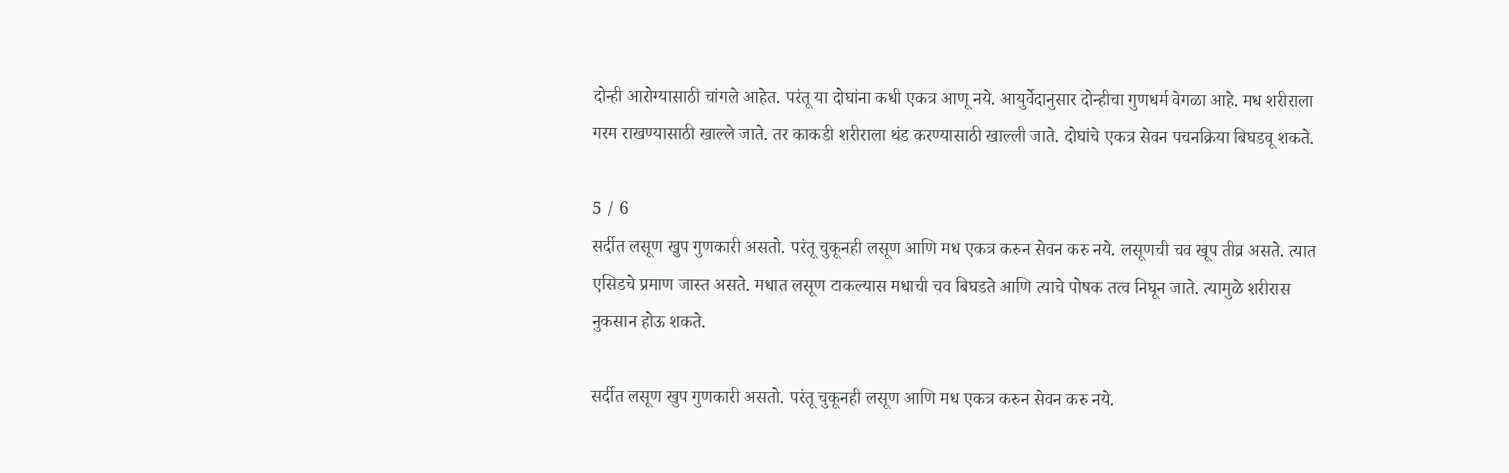दोन्ही आरोग्यासाठी चांगले आहेत. परंतू या दोघांना कधी एकत्र आणू नये. आयुर्वेदानुसार दोन्हीचा गुणधर्म वेगळा आहे. मध शरीराला गरम राखण्यासाठी खाल्ले जाते. तर काकडी शरीराला थंड करण्यासाठी खाल्ली जाते. दोघांचे एकत्र सेवन पचनक्रिया बिघडवू शकते.

5 / 6
सर्दीत लसूण खुप गुणकारी असतो. परंतू चुकूनही लसूण आणि मध एकत्र करुन सेवन करु नये. लसूणची चव खूप तीव्र असते. त्यात एसिडचे प्रमाण जास्त असते. मधात लसूण टाकल्यास मधाची चव बिघडते आणि त्याचे पोषक तत्व निघून जाते. त्यामुळे शरीरास नुकसान होऊ शकते.

सर्दीत लसूण खुप गुणकारी असतो. परंतू चुकूनही लसूण आणि मध एकत्र करुन सेवन करु नये.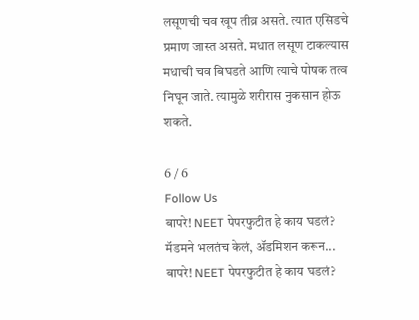लसूणची चव खूप तीव्र असते. त्यात एसिडचे प्रमाण जास्त असते. मधात लसूण टाकल्यास मधाची चव बिघडते आणि त्याचे पोषक तत्व निघून जाते. त्यामुळे शरीरास नुकसान होऊ शकते.

6 / 6
Follow Us
बापरे! NEET पेपरफुटीत हे काय घडलं? मॅडमने भलतंच केलं, ॲडमिशन करून...
बापरे! NEET पेपरफुटीत हे काय घडलं?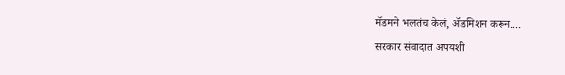मॅडमने भलतंच केलं, ॲडमिशन करून....
सरकार संवादात अपयशी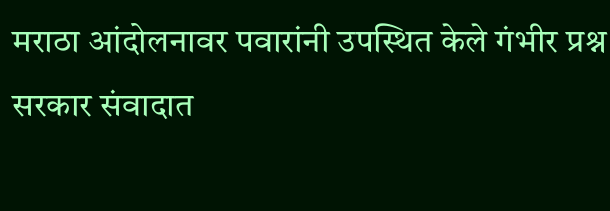मराठा आंदोलनावर पवारांनी उपस्थित केले गंभीर प्रश्न
सरकार संवादात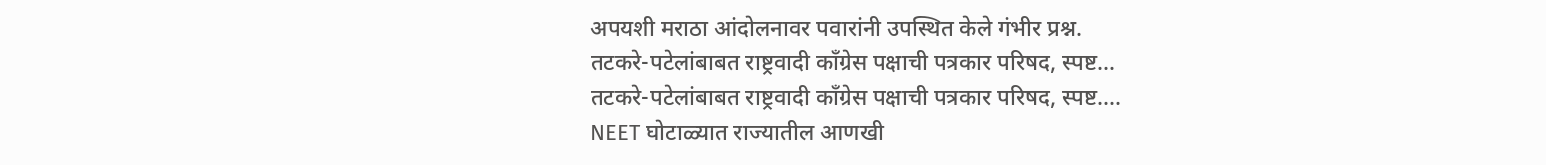अपयशी मराठा आंदोलनावर पवारांनी उपस्थित केले गंभीर प्रश्न.
तटकरे-पटेलांबाबत राष्ट्रवादी कॉंग्रेस पक्षाची पत्रकार परिषद, स्पष्ट...
तटकरे-पटेलांबाबत राष्ट्रवादी कॉंग्रेस पक्षाची पत्रकार परिषद, स्पष्ट....
NEET घोटाळ्यात राज्यातील आणखी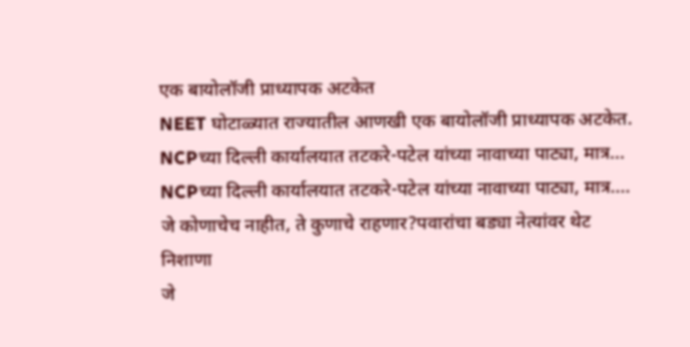एक बायोलॉजी प्राध्यापक अटकेत
NEET घोटाळ्यात राज्यातील आणखी एक बायोलॉजी प्राध्यापक अटकेत.
NCPच्या दिल्ली कार्यालयात तटकरे-पटेल यांच्या नावाच्या पाट्या, मात्र...
NCPच्या दिल्ली कार्यालयात तटकरे-पटेल यांच्या नावाच्या पाट्या, मात्र....
जे कोणाचेच नाहीत, ते कुणाचे राहणार?पवारांचा बड्या नेत्यांवर थेट निशाणा
जे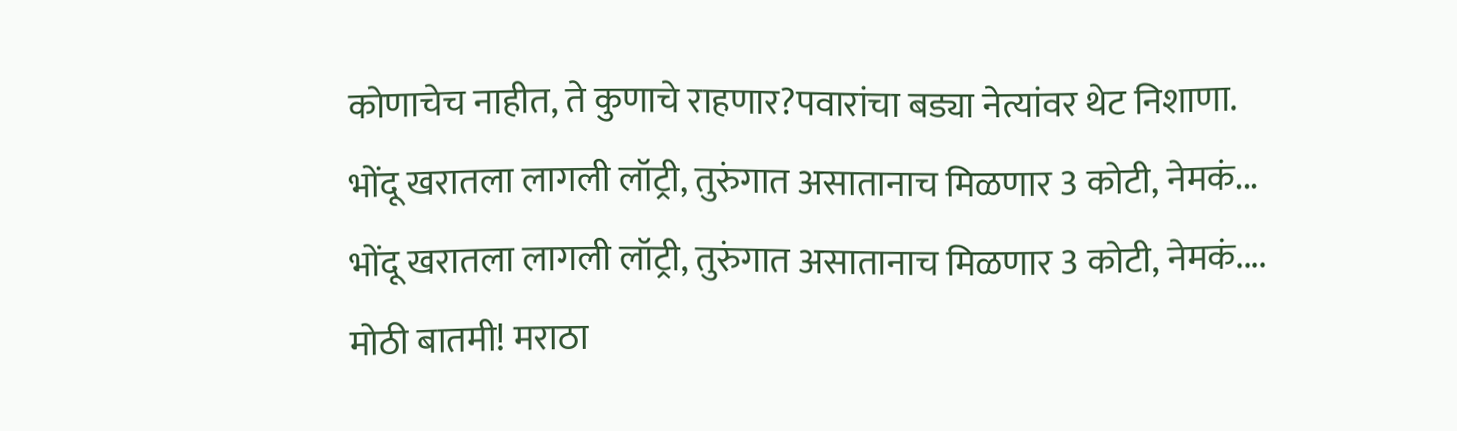कोणाचेच नाहीत, ते कुणाचे राहणार?पवारांचा बड्या नेत्यांवर थेट निशाणा.
भोंदू खरातला लागली लॉट्री, तुरुंगात असातानाच मिळणार 3 कोटी, नेमकं...
भोंदू खरातला लागली लॉट्री, तुरुंगात असातानाच मिळणार 3 कोटी, नेमकं....
मोठी बातमी! मराठा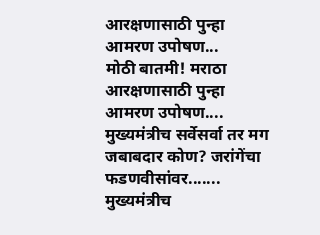आरक्षणासाठी पुन्हा आमरण उपोषण...
मोठी बातमी! मराठा आरक्षणासाठी पुन्हा आमरण उपोषण....
मुख्यमंत्रीच सर्वेसर्वा तर मग जबाबदार कोण? जरांगेंचा फडणवीसांवर.......
मुख्यमंत्रीच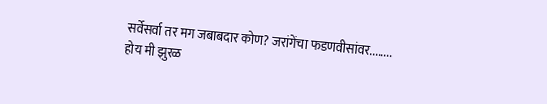सर्वेसर्वा तर मग जबाबदार कोण? जरांगेंचा फडणवीसांवर........
होय मी झुरळ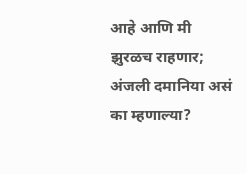आहे आणि मी झुरळच राहणार; अंजली दमानिया असं का म्हणाल्या?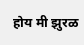होय मी झुरळ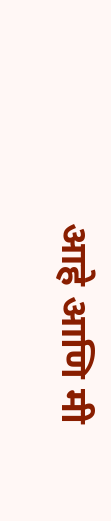आहे आणि मी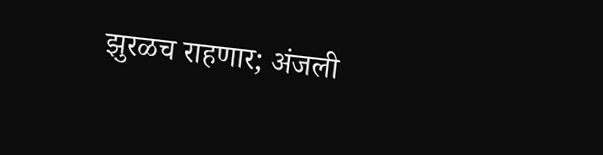झुरळच राहणार; अंजली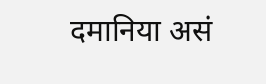दमानिया असं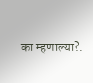का म्हणाल्या?.